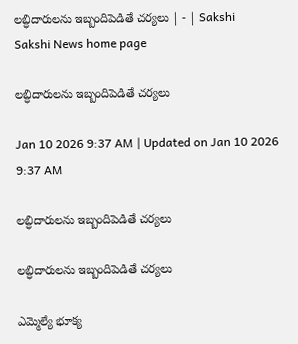లబ్ధిదారులను ఇబ్బందిపెడితే చర్యలు | - | Sakshi
Sakshi News home page

లబ్ధిదారులను ఇబ్బందిపెడితే చర్యలు

Jan 10 2026 9:37 AM | Updated on Jan 10 2026 9:37 AM

లబ్ధిదారులను ఇబ్బందిపెడితే చర్యలు

లబ్ధిదారులను ఇబ్బందిపెడితే చర్యలు

ఎమ్మెల్యే భూక్య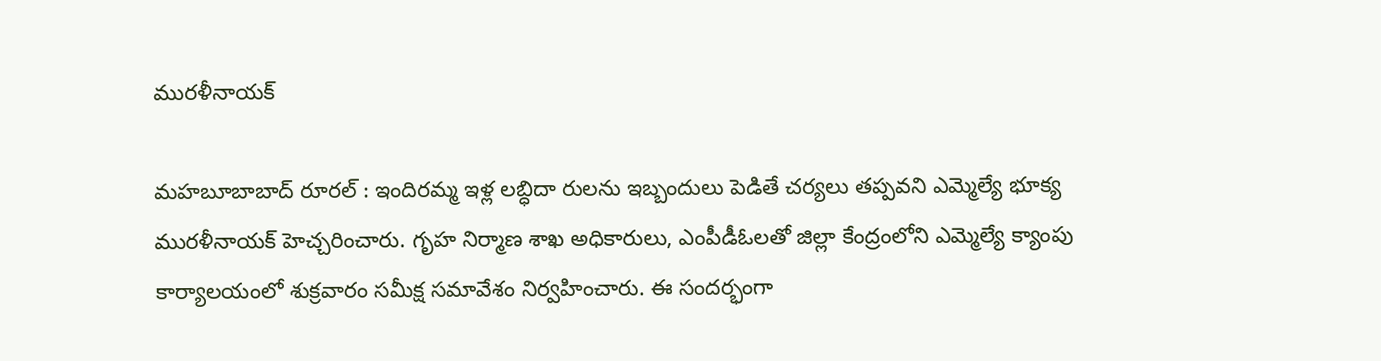మురళీనాయక్‌

మహబూబాబాద్‌ రూరల్‌ : ఇందిరమ్మ ఇళ్ల లబ్ధిదా రులను ఇబ్బందులు పెడితే చర్యలు తప్పవని ఎమ్మెల్యే భూక్య మురళీనాయక్‌ హెచ్చరించారు. గృహ నిర్మాణ శాఖ అధికారులు, ఎంపీడీఓలతో జిల్లా కేంద్రంలోని ఎమ్మెల్యే క్యాంపు కార్యాలయంలో శుక్రవారం సమీక్ష సమావేశం నిర్వహించారు. ఈ సందర్భంగా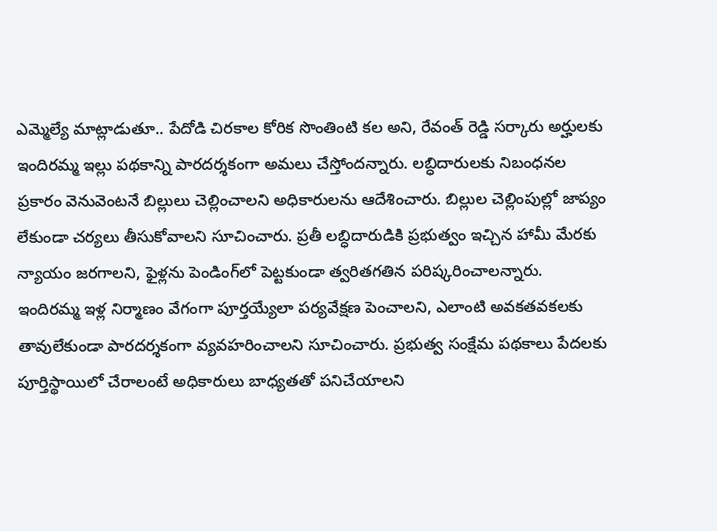ఎమ్మెల్యే మాట్లాడుతూ.. పేదోడి చిరకాల కోరిక సొంతింటి కల అని, రేవంత్‌ రెడ్డి సర్కారు అర్హులకు ఇందిరమ్మ ఇల్లు పథకాన్ని పారదర్శకంగా అమలు చేస్తోందన్నారు. లబ్ధిదారులకు నిబంధనల ప్రకారం వెనువెంటనే బిల్లులు చెల్లించాలని అధికారులను ఆదేశించారు. బిల్లుల చెల్లింపుల్లో జాప్యం లేకుండా చర్యలు తీసుకోవాలని సూచించారు. ప్రతీ లబ్ధిదారుడికి ప్రభుత్వం ఇచ్చిన హామీ మేరకు న్యాయం జరగాలని, ఫైళ్లను పెండింగ్‌లో పెట్టకుండా త్వరితగతిన పరిష్కరించాలన్నారు. ఇందిరమ్మ ఇళ్ల నిర్మాణం వేగంగా పూర్తయ్యేలా పర్యవేక్షణ పెంచాలని, ఎలాంటి అవకతవకలకు తావులేకుండా పారదర్శకంగా వ్యవహరించాలని సూచించారు. ప్రభుత్వ సంక్షేమ పథకాలు పేదలకు పూర్తిస్థాయిలో చేరాలంటే అధికారులు బాధ్యతతో పనిచేయాలని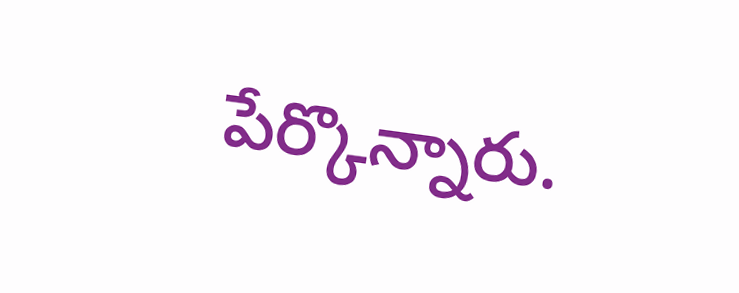పేర్కొన్నారు.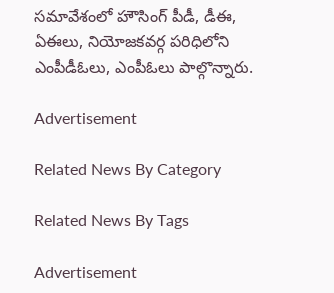సమావేశంలో హౌసింగ్‌ పీడీ, డీఈ, ఏఈలు, నియోజకవర్గ పరిధిలోని ఎంపీడీఓలు, ఎంపీఓలు పాల్గొన్నారు.

Advertisement

Related News By Category

Related News By Tags

Advertisement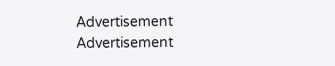Advertisement
Advertisement